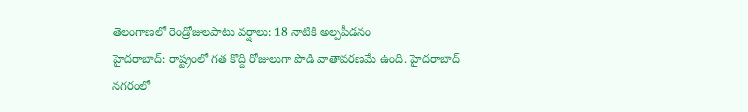తెలంగాణలో రెండ్రోజులపాటు వర్షాలు: 18 నాటికి అల్పపీడనం
హైదరాబాద్: రాష్ట్రంలో గత కొద్ది రోజులుగా పొడి వాతావరణమే ఉంది. హైదరాబాద్ నగరంలో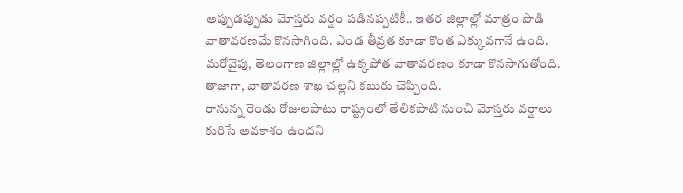అప్పుడప్పుడు మోస్తరు వర్షం పడినప్పటికీ.. ఇతర జిల్లాల్లో మాత్రం పొడి వాతావరణమే కొనసాగింది. ఎండ తీవ్రత కూడా కొంత ఎక్కువగానే ఉంది. మరోవైపు, తెలంగాణ జిల్లాల్లో ఉక్కపోత వాతావరణం కూడా కొనసాగుతోంది. తాజాగా, వాతావరణ శాఖ చల్లని కబురు చెప్పింది.
రానున్న రెండు రోజులపాటు రాష్ట్రంలో తేలికపాటి నుంచి మోస్తరు వర్షాలు కురిసే అవకాశం ఉందని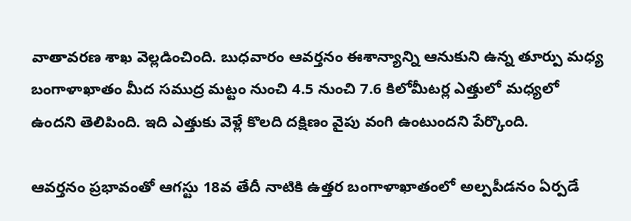వాతావరణ శాఖ వెల్లడించింది. బుధవారం ఆవర్తనం ఈశాన్యాన్ని ఆనుకుని ఉన్న తూర్పు మధ్య బంగాళాఖాతం మీద సముద్ర మట్టం నుంచి 4.5 నుంచి 7.6 కిలోమీటర్ల ఎత్తులో మధ్యలో ఉందని తెలిపింది. ఇది ఎత్తుకు వెళ్లే కొలది దక్షిణం వైపు వంగి ఉంటుందని పేర్కొంది.

ఆవర్తనం ప్రభావంతో ఆగస్టు 18వ తేదీ నాటికి ఉత్తర బంగాళాఖాతంలో అల్పపీడనం ఏర్పడే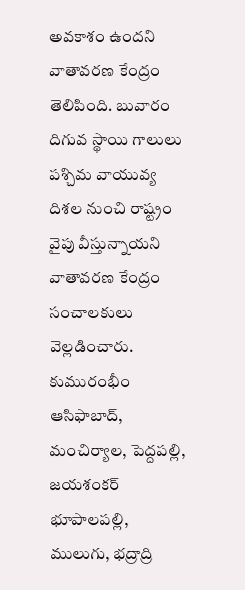అవకాశం ఉందని వాతావరణ కేంద్రం తెలిపింది. బువారం దిగువ స్థాయి గాలులు పశ్చిమ వాయువ్య దిశల నుంచి రాష్ట్రం వైపు వీస్తున్నాయని వాతావరణ కేంద్రం సంచాలకులు వెల్లడించారు.
కుమురంభీం ఆసిఫాబాద్, మంచిర్యాల, పెద్దపల్లి, జయశంకర్ భూపాలపల్లి, ములుగు, భద్రాద్రి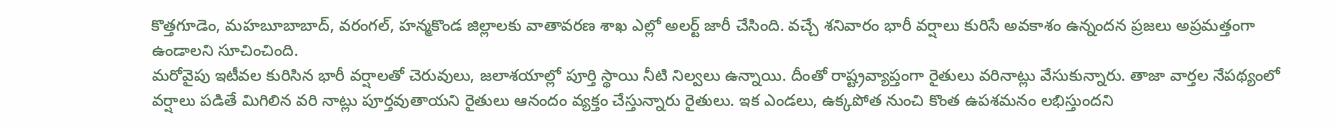కొత్తగూడెం, మహబూబాబాద్, వరంగల్, హన్మకొండ జిల్లాలకు వాతావరణ శాఖ ఎల్లో అలర్ట్ జారీ చేసింది. వచ్చే శనివారం భారీ వర్షాలు కురిసే అవకాశం ఉన్నందన ప్రజలు అప్రమత్తంగా ఉండాలని సూచించింది.
మరోవైపు ఇటీవల కురిసిన భారీ వర్షాలతో చెరువులు, జలాశయాల్లో పూర్తి స్థాయి నీటి నిల్వలు ఉన్నాయి. దీంతో రాష్ట్రవ్యాప్తంగా రైతులు వరినాట్లు వేసుకున్నారు. తాజా వార్తల నేపథ్యంలో వర్షాలు పడితే మిగిలిన వరి నాట్లు పూర్తవుతాయని రైతులు ఆనందం వ్యక్తం చేస్తున్నారు రైతులు. ఇక ఎండలు, ఉక్కపోత నుంచి కొంత ఉపశమనం లభిస్తుందని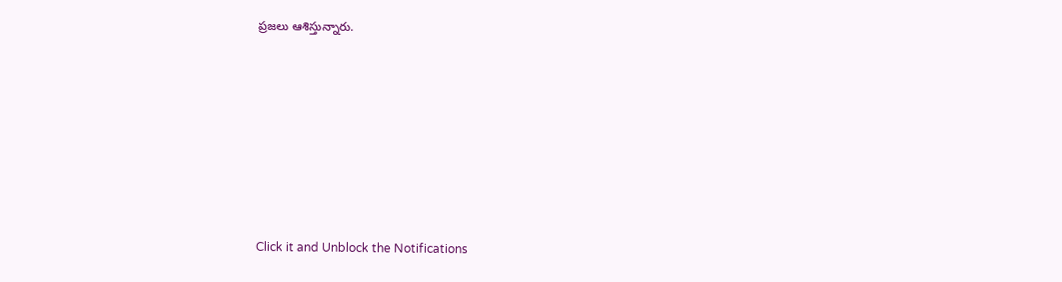ప్రజలు ఆశిస్తున్నారు.












Click it and Unblock the Notifications